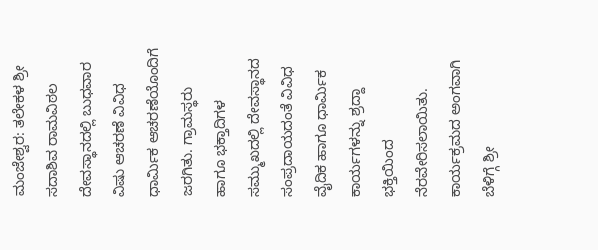ಮಂಜೇಶ್ವರ: ತಲೇಕಳ ಶ್ರೀ ಸದಾಶಿವ ರಾಮವಿಠಲ ದೇವಸ್ಥಾನದಲ್ಲಿ ಬುಧವಾರ ವಿಷು ಆಚರಣೆ ವಿವಿಧ ಧಾರ್ಮಿಕ ಆಚರಣೆಯೊಂದಿಗೆ ಜರಗಿತು. ಗ್ರಾಮಸ್ಥರು ಹಾಗೂ ಭಕ್ತಾದಿಗಳ ಸಮ್ಮುಖದಲ್ಲಿ ದೇವಸ್ಥಾನದ ಸಂಪ್ರದಾಯದಂತೆ ವಿವಿಧ ವೈದಿಕ ಹಾಗೂ ಧಾರ್ಮಿಕ ಕಾರ್ಯಗಳನ್ನು ಶ್ರದ್ದಾ ಭಕ್ತಿಯಿಂದ ನೆರವೇರಿಸಲಾಯಿತು.
ಕಾರ್ಯಕ್ರಮದ ಅಂಗವಾಗಿ ಬೆಳಿಗ್ಗೆ ಶ್ರೀ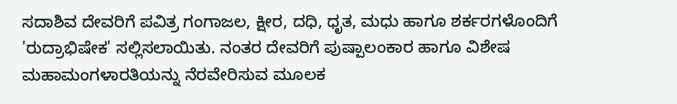ಸದಾಶಿವ ದೇವರಿಗೆ ಪವಿತ್ರ ಗಂಗಾಜಲ, ಕ್ಷೀರ, ದಧಿ, ಧೃತ, ಮಧು ಹಾಗೂ ಶರ್ಕರಗಳೊಂದಿಗೆ 'ರುದ್ರಾಭಿಷೇಕ' ಸಲ್ಲಿಸಲಾಯಿತು. ನಂತರ ದೇವರಿಗೆ ಪುಷ್ಪಾಲಂಕಾರ ಹಾಗೂ ವಿಶೇಷ ಮಹಾಮಂಗಳಾರತಿಯನ್ನು ನೆರವೇರಿಸುವ ಮೂಲಕ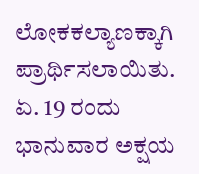ಲೋಕಕಲ್ಯಾಣಕ್ಕಾಗಿ ಪ್ರಾರ್ಥಿಸಲಾಯಿತು.
ಏ. 19 ರಂದು ಭಾನುವಾರ ಅಕ್ಷಯ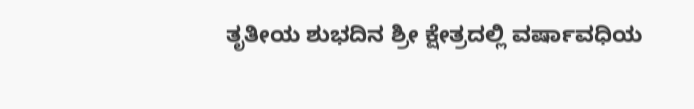ತೃತೀಯ ಶುಭದಿನ ಶ್ರೀ ಕ್ಷೇತ್ರದಲ್ಲಿ ವರ್ಷಾವಧಿಯ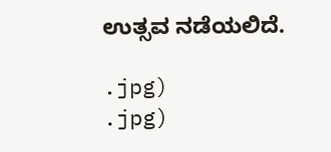ಉತ್ಸವ ನಡೆಯಲಿದೆ.

.jpg)
.jpg)